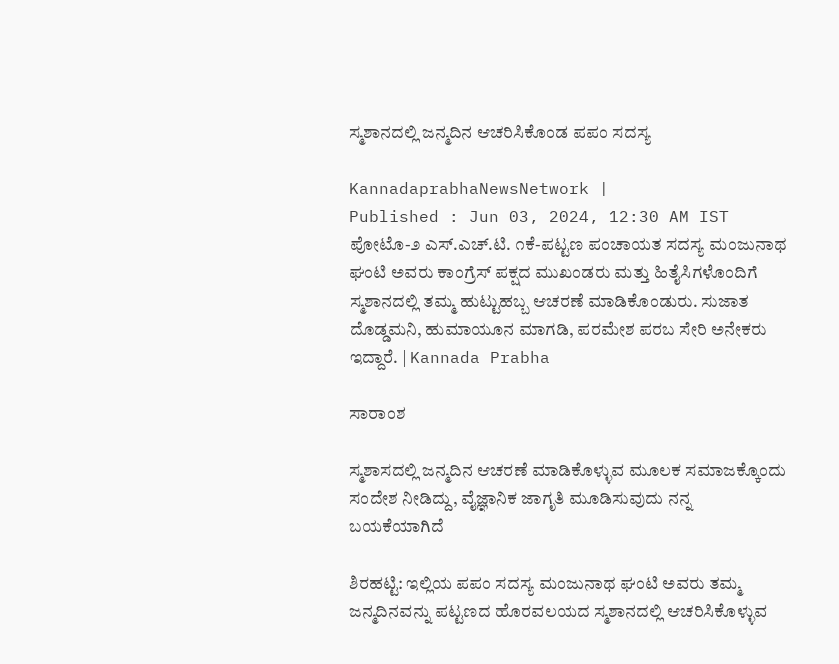ಸ್ಮಶಾನದಲ್ಲಿ ಜನ್ಮದಿನ ಆಚರಿಸಿಕೊಂಡ ಪಪಂ ಸದಸ್ಯ

KannadaprabhaNewsNetwork |
Published : Jun 03, 2024, 12:30 AM IST
ಪೋಟೊ-೨ ಎಸ್.ಎಚ್.ಟಿ. ೧ಕೆ-ಪಟ್ಟಣ ಪಂಚಾಯತ ಸದಸ್ಯ ಮಂಜುನಾಥ ಘಂಟಿ ಅವರು ಕಾಂಗ್ರೆಸ್ ಪಕ್ಷದ ಮುಖಂಡರು ಮತ್ತು ಹಿತೈಸಿಗಳೊಂದಿಗೆ ಸ್ಮಶಾನದಲ್ಲಿ ತಮ್ಮ ಹುಟ್ಟುಹಬ್ಬ ಆಚರಣೆ ಮಾಡಿಕೊಂಡುರು. ಸುಜಾತ ದೊಡ್ಡಮನಿ, ಹುಮಾಯೂನ ಮಾಗಡಿ, ಪರಮೇಶ ಪರಬ ಸೇರಿ ಅನೇಕರು ಇದ್ದಾರೆ. | Kannada Prabha

ಸಾರಾಂಶ

ಸ್ಮಶಾಸದಲ್ಲಿ ಜನ್ಮದಿನ ಆಚರಣೆ ಮಾಡಿಕೊಳ್ಳುವ ಮೂಲಕ ಸಮಾಜಕ್ಕೊಂದು ಸಂದೇಶ ನೀಡಿದ್ದು, ವೈಜ್ಞಾನಿಕ ಜಾಗೃತಿ ಮೂಡಿಸುವುದು ನನ್ನ ಬಯಕೆಯಾಗಿದೆ

ಶಿರಹಟ್ಟಿ: ಇಲ್ಲಿಯ ಪಪಂ ಸದಸ್ಯ ಮಂಜುನಾಥ ಘಂಟಿ ಅವರು ತಮ್ಮ ಜನ್ಮದಿನವನ್ನು ಪಟ್ಟಣದ ಹೊರವಲಯದ ಸ್ಮಶಾನದಲ್ಲಿ ಆಚರಿಸಿಕೊಳ್ಳುವ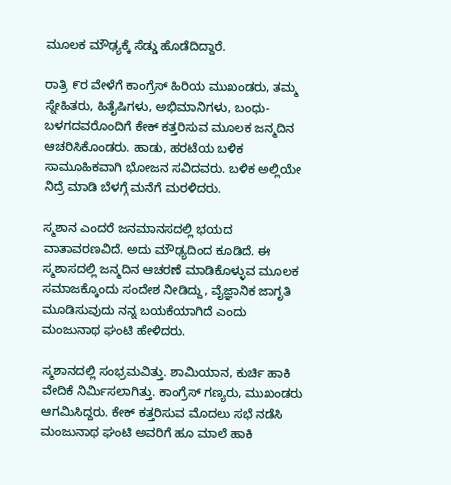ಮೂಲಕ ಮೌಢ್ಯಕ್ಕೆ ಸೆಡ್ಡು ಹೊಡೆದಿದ್ದಾರೆ.

ರಾತ್ರಿ ೯ರ ವೇಳೆಗೆ ಕಾಂಗ್ರೆಸ್ ಹಿರಿಯ ಮುಖಂಡರು, ತಮ್ಮ ಸ್ನೇಹಿತರು, ಹಿತೈಷಿಗಳು, ಅಭಿಮಾನಿಗಳು, ಬಂಧು-ಬಳಗದವರೊಂದಿಗೆ ಕೇಕ್ ಕತ್ತರಿಸುವ ಮೂಲಕ ಜನ್ಮದಿನ ಆಚರಿಸಿಕೊಂಡರು. ಹಾಡು, ಹರಟೆಯ ಬಳಿಕ ಸಾಮೂಹಿಕವಾಗಿ ಭೋಜನ ಸವಿದವರು. ಬಳಿಕ ಅಲ್ಲಿಯೇ ನಿದ್ರೆ ಮಾಡಿ ಬೆಳಗ್ಗೆ ಮನೆಗೆ ಮರಳಿದರು.

ಸ್ಮಶಾನ ಎಂದರೆ ಜನಮಾನಸದಲ್ಲಿ ಭಯದ ವಾತಾವರಣವಿದೆ. ಅದು ಮೌಢ್ಯದಿಂದ ಕೂಡಿದೆ. ಈ ಸ್ಮಶಾಸದಲ್ಲಿ ಜನ್ಮದಿನ ಆಚರಣೆ ಮಾಡಿಕೊಳ್ಳುವ ಮೂಲಕ ಸಮಾಜಕ್ಕೊಂದು ಸಂದೇಶ ನೀಡಿದ್ದು, ವೈಜ್ಞಾನಿಕ ಜಾಗೃತಿ ಮೂಡಿಸುವುದು ನನ್ನ ಬಯಕೆಯಾಗಿದೆ ಎಂದು ಮಂಜುನಾಥ ಘಂಟಿ ಹೇಳಿದರು.

ಸ್ಮಶಾನದಲ್ಲಿ ಸಂಭ್ರಮವಿತ್ತು. ಶಾಮಿಯಾನ, ಕುರ್ಚಿ ಹಾಕಿ ವೇದಿಕೆ ನಿರ್ಮಿಸಲಾಗಿತ್ತು. ಕಾಂಗ್ರೆಸ್ ಗಣ್ಯರು, ಮುಖಂಡರು ಆಗಮಿಸಿದ್ದರು. ಕೇಕ್ ಕತ್ತರಿಸುವ ಮೊದಲು ಸಭೆ ನಡೆಸಿ ಮಂಜುನಾಥ ಘಂಟಿ ಅವರಿಗೆ ಹೂ ಮಾಲೆ ಹಾಕಿ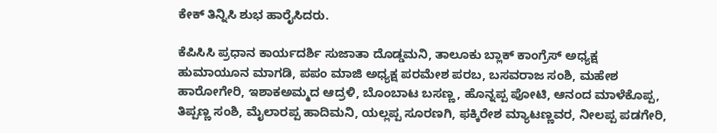ಕೇಕ್ ತಿನ್ನಿಸಿ ಶುಭ ಹಾರೈಸಿದರು.

ಕೆಪಿಸಿಸಿ ಪ್ರಧಾನ ಕಾರ್ಯದರ್ಶಿ ಸುಜಾತಾ ದೊಡ್ಡಮನಿ, ತಾಲೂಕು ಬ್ಲಾಕ್ ಕಾಂಗ್ರೆಸ್ ಅಧ್ಯಕ್ಷ ಹುಮಾಯೂನ ಮಾಗಡಿ, ಪಪಂ ಮಾಜಿ ಅಧ್ಯಕ್ಷ ಪರಮೇಶ ಪರಬ, ಬಸವರಾಜ ಸಂಶಿ, ಮಹೇಶ ಹಾರೋಗೇರಿ, ಇಶಾಕಅಮ್ಮದ ಆದ್ರಳಿ, ಬೊಂಬಾಟ ಬಸಣ್ಣ, ಹೊನ್ನಪ್ಪ ಪೋಟಿ, ಆನಂದ ಮಾಳೆಕೊಪ್ಪ, ತಿಪ್ಪಣ್ಣ ಸಂಶಿ, ಮೈಲಾರಪ್ಪ ಹಾದಿಮನಿ, ಯಲ್ಲಪ್ಪ ಸೂರಣಗಿ, ಫಕ್ಕಿರೇಶ ಮ್ಯಾಟಣ್ಣವರ, ನೀಲಪ್ಪ ಪಡಗೇರಿ,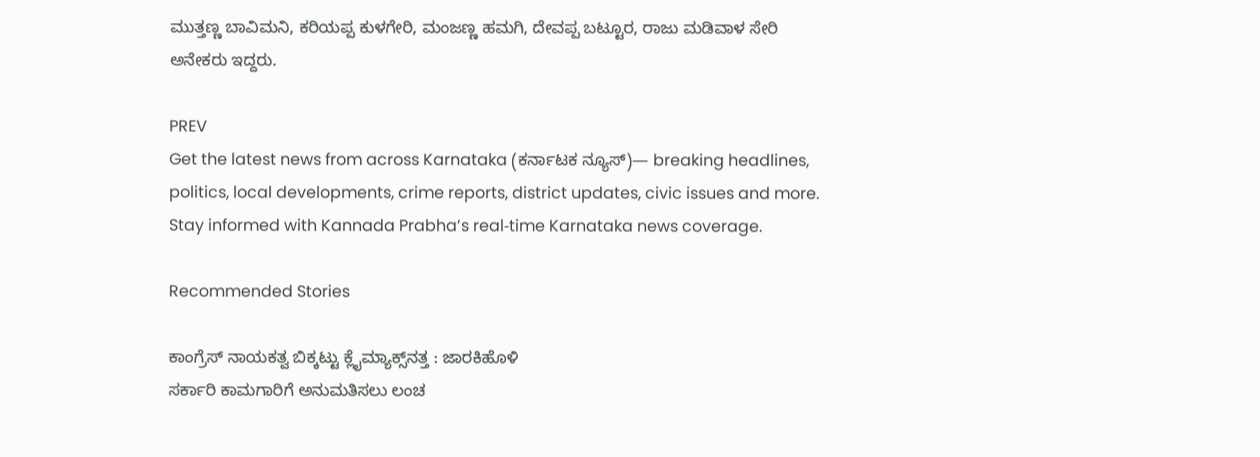ಮುತ್ತಣ್ಣ ಬಾವಿಮನಿ, ಕರಿಯಪ್ಪ ಕುಳಗೇರಿ, ಮಂಜಣ್ಣ ಹಮಗಿ, ದೇವಪ್ಪ ಬಟ್ಟೂರ, ರಾಜು ಮಡಿವಾಳ ಸೇರಿ ಅನೇಕರು ಇದ್ದರು.

PREV
Get the latest news from across Karnataka (ಕರ್ನಾಟಕ ನ್ಯೂಸ್)— breaking headlines, politics, local developments, crime reports, district updates, civic issues and more. Stay informed with Kannada Prabha’s real‑time Karnataka news coverage.

Recommended Stories

ಕಾಂಗ್ರೆಸ್ ನಾಯಕತ್ವ ಬಿಕ್ಕಟ್ಟು ಕ್ಲೈಮ್ಯಾಕ್ಸ್‌ನತ್ತ : ಜಾರಕಿಹೊಳಿ
ಸರ್ಕಾರಿ ಕಾಮಗಾರಿಗೆ ಅನುಮತಿಸಲು ಲಂಚ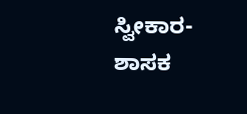ಸ್ವೀಕಾರ- ಶಾಸಕ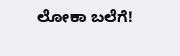ಲೋಕಾ ಬಲೆಗೆ!